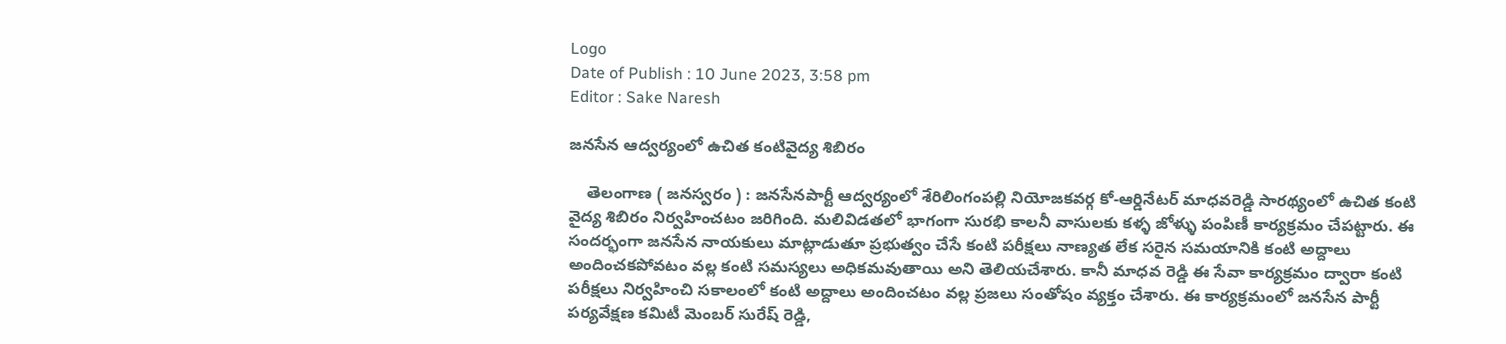Logo
Date of Publish : 10 June 2023, 3:58 pm
Editor : Sake Naresh

జనసేన ఆద్వర్యంలో ఉచిత కంటివైద్య శిబిరం

    తెలంగాణ ( జనస్వరం ) : జనసేనపార్టీ ఆద్వర్యంలో శేరిలింగంపల్లి నియోజకవర్గ కో-ఆర్డినేటర్ మాధవరెడ్డి సారథ్యంలో ఉచిత కంటి వైద్య శిబిరం నిర్వహించటం జరిగింది. మలివిడతలో భాగంగా సురభి కాలనీ వాసులకు కళ్ళ జోళ్ళు పంపిణీ కార్యక్రమం చేపట్టారు. ఈ సందర్భంగా జనసేన నాయకులు మాట్లాడుతూ ప్రభుత్వం చేసే కంటి పరీక్షలు నాణ్యత లేక సరైన సమయానికి కంటి అద్దాలు అందించకపోవటం వల్ల కంటి సమస్యలు అధికమవుతాయి అని తెలియచేశారు. కానీ మాధవ రెడ్డి ఈ సేవా కార్యక్రమం ద్వారా కంటి పరీక్షలు నిర్వహించి సకాలంలో కంటి అద్దాలు అందించటం వల్ల ప్రజలు సంతోషం వ్యక్తం చేశారు. ఈ కార్యక్రమంలో జనసేన పార్టీ పర్యవేక్షణ కమిటీ మెంబర్ సురేష్ రెడ్డి,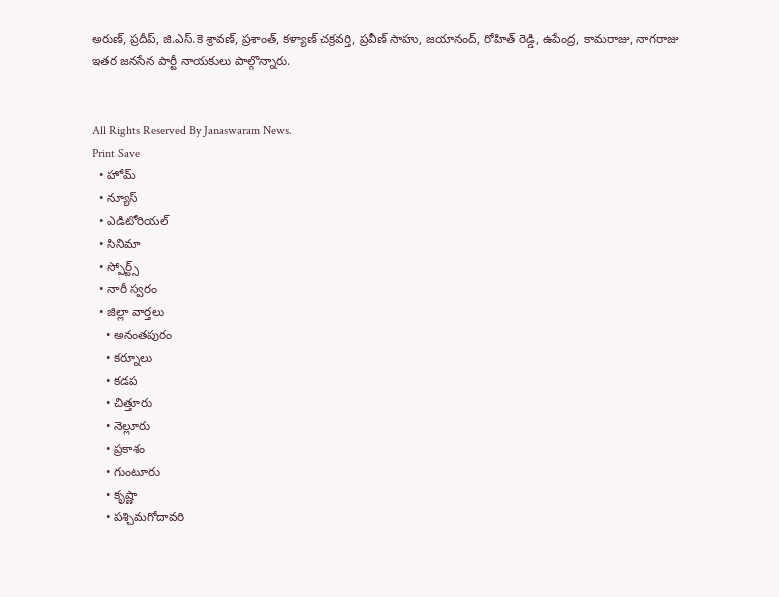అరుణ్, ప్రదీప్, జి.ఎస్.కె శ్రావణ్, ప్రశాంత్, కళ్యాణ్ చక్రవర్తి, ప్రవీణ్ సాహు, జయానంద్, రోహిత్ రెడ్డి, ఉపేంద్ర, కామరాజు, నాగరాజు ఇతర జనసేన పార్టీ నాయకులు పాల్గొన్నారు.


All Rights Reserved By Janaswaram News.
Print Save
  • హోమ్
  • న్యూస్
  • ఎడిటోరియల్
  • సినిమా
  • స్పోర్ట్స్
  • నారీ స్వరం
  • జిల్లా వార్తలు
    • అనంతపురం
    • కర్నూలు
    • కడప
    • చిత్తూరు
    • నెల్లూరు
    • ప్రకాశం
    • గుంటూరు
    • కృష్ణా
    • పశ్చిమగోదావరి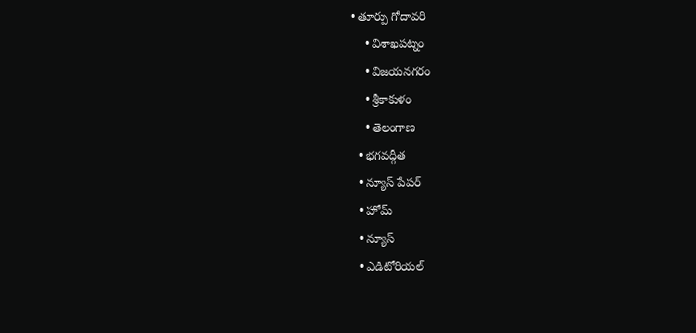• తూర్పు గోదావరి
    • విశాఖపట్నం
    • విజయనగరం
    • శ్రీకాకుళం
    • తెలంగాణ
  • భగవద్గీత
  • న్యూస్ పేపర్
  • హోమ్
  • న్యూస్
  • ఎడిటోరియల్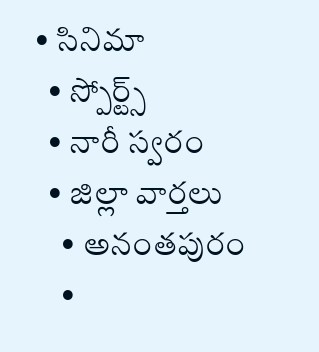• సినిమా
  • స్పోర్ట్స్
  • నారీ స్వరం
  • జిల్లా వార్తలు
    • అనంతపురం
    •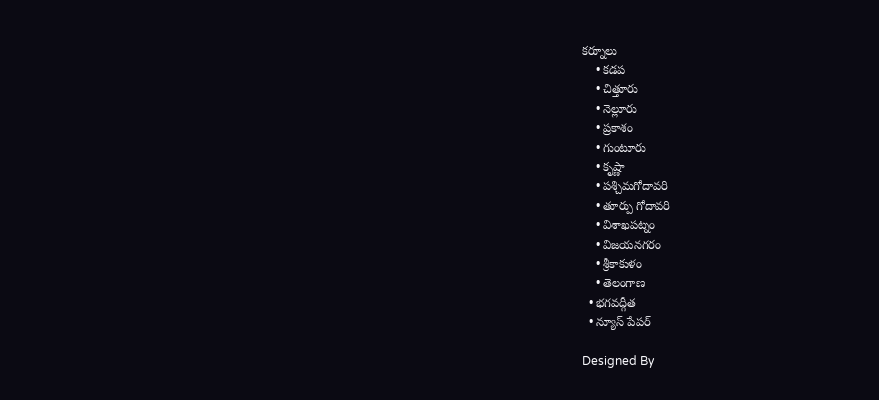కర్నూలు
    • కడప
    • చిత్తూరు
    • నెల్లూరు
    • ప్రకాశం
    • గుంటూరు
    • కృష్ణా
    • పశ్చిమగోదావరి
    • తూర్పు గోదావరి
    • విశాఖపట్నం
    • విజయనగరం
    • శ్రీకాకుళం
    • తెలంగాణ
  • భగవద్గీత
  • న్యూస్ పేపర్

Designed By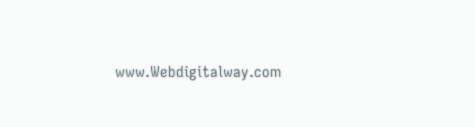www.Webdigitalway.com